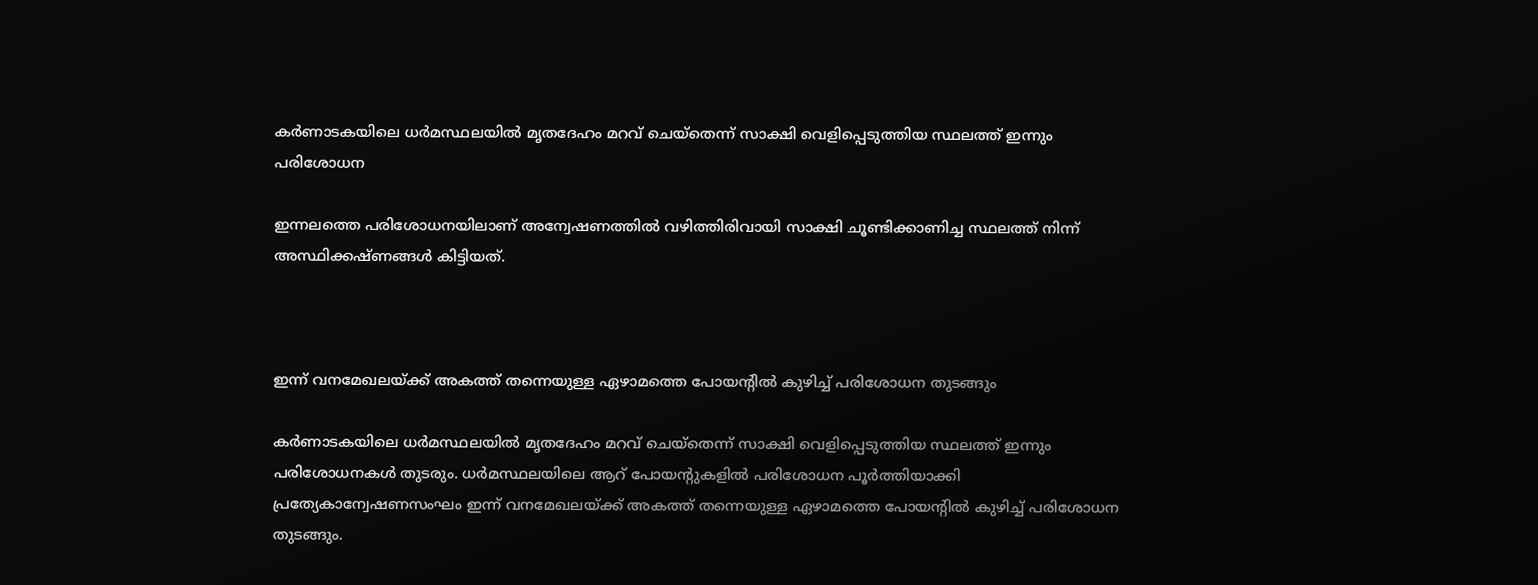കര്‍ണാടകയിലെ ധര്‍മസ്ഥലയില്‍ മൃതദേഹം മറവ് ചെയ്‌തെന്ന് സാക്ഷി വെളിപ്പെടുത്തിയ സ്ഥലത്ത് ഇന്നും പരിശോധന

ഇന്നലത്തെ പരിശോധനയിലാണ് അന്വേഷണത്തില്‍ വഴിത്തിരിവായി സാക്ഷി ചൂണ്ടിക്കാണിച്ച സ്ഥലത്ത് നിന്ന് അസ്ഥിക്കഷ്ണങ്ങള്‍ കിട്ടിയത്.



ഇന്ന് വനമേഖലയ്ക്ക് അകത്ത് തന്നെയുള്ള ഏഴാമത്തെ പോയന്റില്‍ കുഴിച്ച് പരിശോധന തുടങ്ങും

കര്‍ണാടകയിലെ ധര്‍മസ്ഥലയില്‍ മൃതദേഹം മറവ് ചെയ്‌തെന്ന് സാക്ഷി വെളിപ്പെടുത്തിയ സ്ഥലത്ത് ഇന്നും പരിശോധനകള്‍ തുടരും. ധര്‍മസ്ഥലയിലെ ആറ് പോയന്റുകളില്‍ പരിശോധന പൂര്‍ത്തിയാക്കി പ്രത്യേകാന്വേഷണസംഘം ഇന്ന് വനമേഖലയ്ക്ക് അകത്ത് തന്നെയുള്ള ഏഴാമത്തെ പോയന്റില്‍ കുഴിച്ച് പരിശോധന തുടങ്ങും.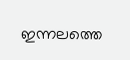ഇന്നലത്തെ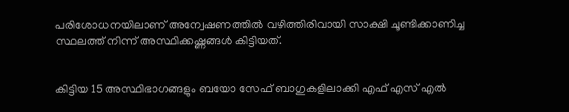പരിശോധനയിലാണ് അന്വേഷണത്തില്‍ വഴിത്തിരിവായി സാക്ഷി ചൂണ്ടിക്കാണിച്ച സ്ഥലത്ത് നിന്ന് അസ്ഥിക്കഷ്ണങ്ങള്‍ കിട്ടിയത്.


കിട്ടിയ 15 അസ്ഥിഭാഗങ്ങളും ബയോ സേഫ് ബാഗുകളിലാക്കി എഫ് എസ് എല്‍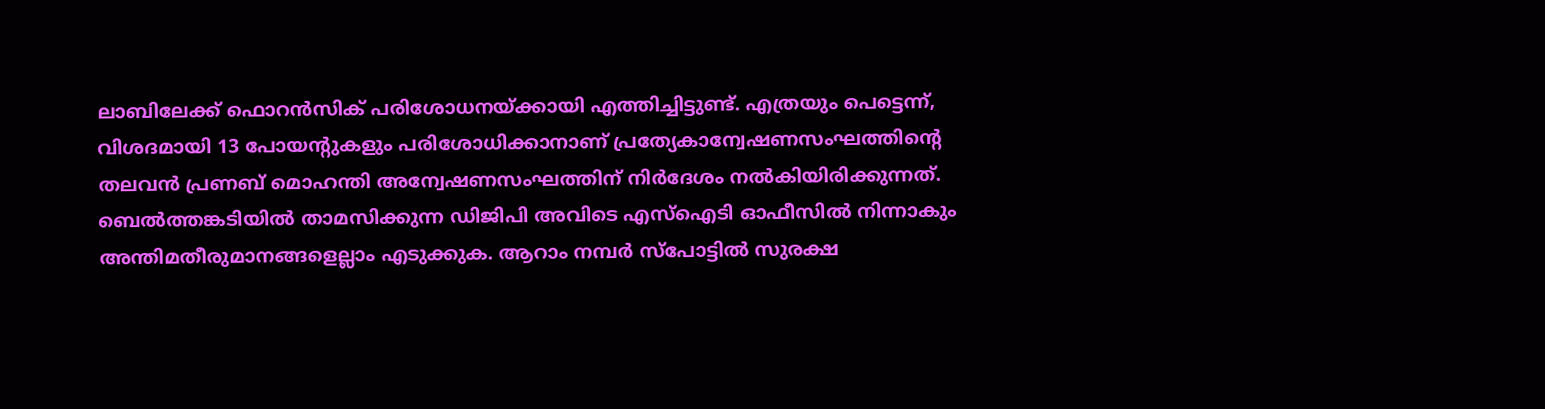ലാബിലേക്ക് ഫൊറന്‍സിക് പരിശോധനയ്ക്കായി എത്തിച്ചിട്ടുണ്ട്. എത്രയും പെട്ടെന്ന്, വിശദമായി 13 പോയന്റുകളും പരിശോധിക്കാനാണ് പ്രത്യേകാന്വേഷണസംഘത്തിന്റെ തലവന്‍ പ്രണബ് മൊഹന്തി അന്വേഷണസംഘത്തിന് നിര്‍ദേശം നല്‍കിയിരിക്കുന്നത്. ബെല്‍ത്തങ്കടിയില്‍ താമസിക്കുന്ന ഡിജിപി അവിടെ എസ്‌ഐടി ഓഫീസില്‍ നിന്നാകും അന്തിമതീരുമാനങ്ങളെല്ലാം എടുക്കുക. ആറാം നമ്പര്‍ സ്‌പോട്ടില്‍ സുരക്ഷ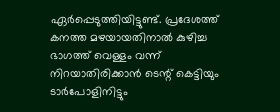ഏര്‍പ്പെടുത്തിയിട്ടുണ്ട്. പ്രദേശത്ത് കനത്ത മഴയായതിനാല്‍ കുഴിച്ച ഭാഗത്ത് വെള്ളം വന്ന് നിറയാതിരിക്കാന്‍ ടെന്റ് കെട്ടിയും ടാര്‍പോളിനിട്ടും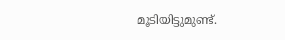മൂടിയിട്ടുമുണ്ട്.